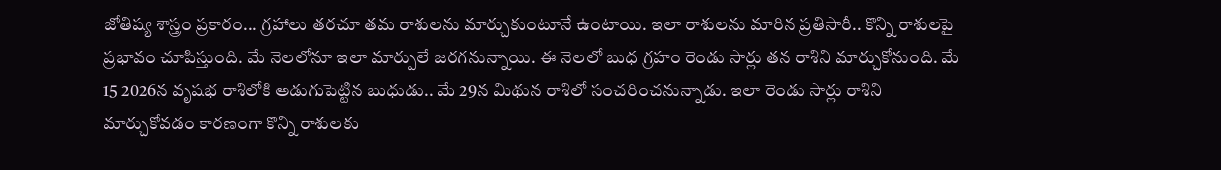జోతిష్య శాస్త్రం ప్రకారం... గ్రహాలు తరచూ తమ రాశులను మార్చుకుంటూనే ఉంటాయి. ఇలా రాశులను మారిన ప్రతిసారీ.. కొన్ని రాశులపై ప్రభావం చూపిస్తుంది. మే నెలలోనూ ఇలా మార్పులే జరగనున్నాయి. ఈ నెలలో బుధ గ్రహం రెండు సార్లు తన రాశిని మార్చుకోనుంది. మే 15 2026న వృషభ రాశిలోకి అడుగుపెట్టిన బుధుడు.. మే 29న మిథున రాశిలో సంచరించనున్నాడు. ఇలా రెండు సార్లు రాశిని మార్చుకోవడం కారణంగా కొన్ని రాశులకు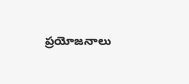ప్రయోజనాలు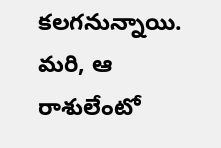కలగనున్నాయి. మరి, ఆ రాశులేంటో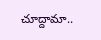చూద్దామా..